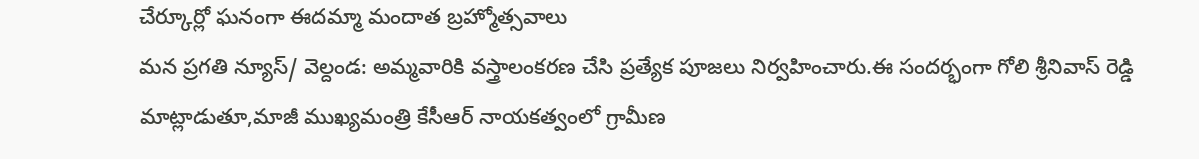చేర్కూర్లో ఘనంగా ఈదమ్మా మందాత బ్రహ్మోత్సవాలు
మన ప్రగతి న్యూస్/ వెల్దండ: అమ్మవారికి వస్త్రాలంకరణ చేసి ప్రత్యేక పూజలు నిర్వహించారు.ఈ సందర్భంగా గోలి శ్రీనివాస్ రెడ్డి మాట్లాడుతూ,మాజీ ముఖ్యమంత్రి కేసీఆర్ నాయకత్వంలో గ్రామీణ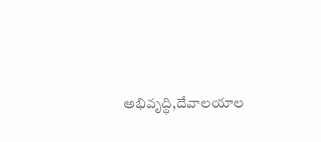అభివృద్ధి,దేవాలయాల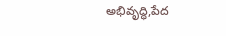అభివృద్ధి,పేద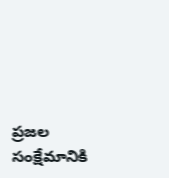ప్రజల సంక్షేమానికి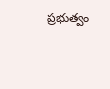ప్రభుత్వం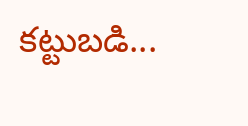కట్టుబడి...